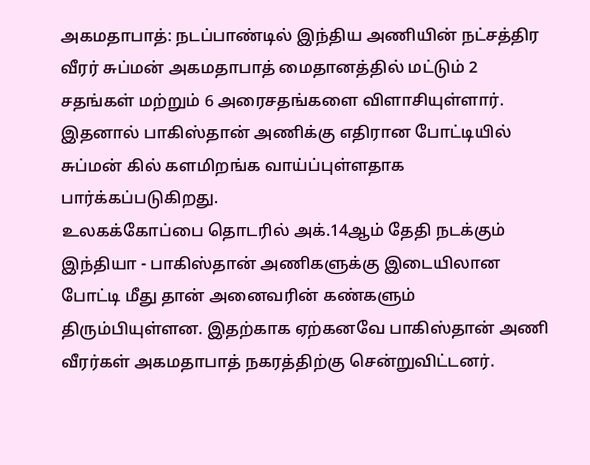அகமதாபாத்: நடப்பாண்டில் இந்திய அணியின் நட்சத்திர வீரர் சுப்மன் அகமதாபாத் மைதானத்தில் மட்டும் 2 சதங்கள் மற்றும் 6 அரைசதங்களை விளாசியுள்ளார். இதனால் பாகிஸ்தான் அணிக்கு எதிரான போட்டியில் சுப்மன் கில் களமிறங்க வாய்ப்புள்ளதாக பார்க்கப்படுகிறது.
உலகக்கோப்பை தொடரில் அக்.14ஆம் தேதி நடக்கும் இந்தியா - பாகிஸ்தான் அணிகளுக்கு இடையிலான போட்டி மீது தான் அனைவரின் கண்களும் திரும்பியுள்ளன. இதற்காக ஏற்கனவே பாகிஸ்தான் அணி வீரர்கள் அகமதாபாத் நகரத்திற்கு சென்றுவிட்டனர்.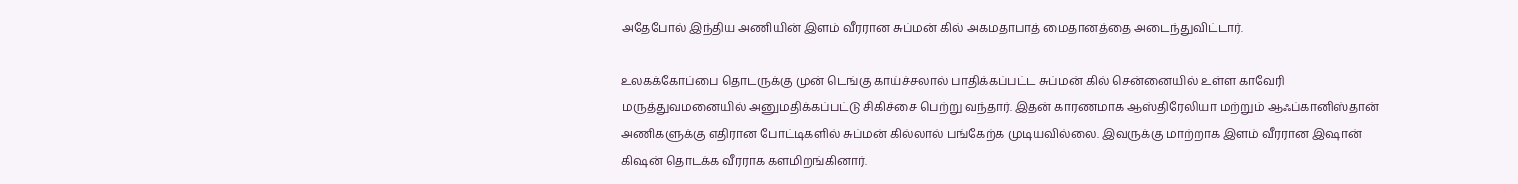அதேபோல் இந்திய அணியின் இளம் வீரரான சுப்மன் கில் அகமதாபாத் மைதானத்தை அடைந்துவிட்டார்.

உலகக்கோப்பை தொடருக்கு முன் டெங்கு காய்ச்சலால் பாதிக்கப்பட்ட சுப்மன் கில் சென்னையில் உள்ள காவேரி மருத்துவமனையில் அனுமதிக்கப்பட்டு சிகிச்சை பெற்று வந்தார். இதன் காரணமாக ஆஸ்திரேலியா மற்றும் ஆஃப்கானிஸ்தான் அணிகளுக்கு எதிரான போட்டிகளில் சுப்மன் கில்லால் பங்கேற்க முடியவில்லை. இவருக்கு மாற்றாக இளம் வீரரான இஷான் கிஷன் தொடக்க வீரராக களமிறங்கினார்.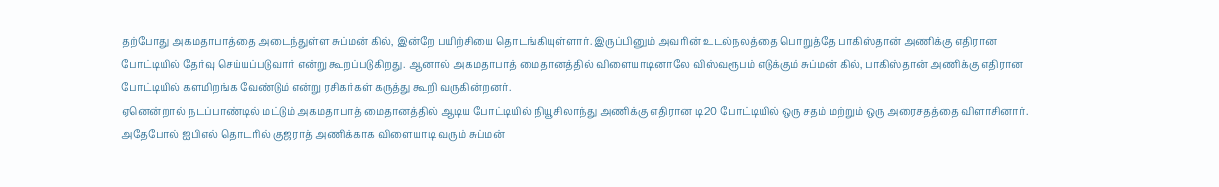தற்போது அகமதாபாத்தை அடைந்துள்ள சுப்மன் கில், இன்றே பயிற்சியை தொடங்கியுள்ளார். இருப்பினும் அவரின் உடல்நலத்தை பொறுத்தே பாகிஸ்தான் அணிக்கு எதிரான போட்டியில் தேர்வு செய்யப்படுவார் என்று கூறப்படுகிறது. ஆனால் அகமதாபாத் மைதானத்தில் விளையாடினாலே விஸ்வரூபம் எடுக்கும் சுப்மன் கில், பாகிஸ்தான் அணிக்கு எதிரான போட்டியில் களமிறங்க வேண்டும் என்று ரசிகர்கள் கருத்து கூறி வருகின்றனர்.
ஏனென்றால் நடப்பாண்டில் மட்டும் அகமதாபாத் மைதானத்தில் ஆடிய போட்டியில் நியூசிலாந்து அணிக்கு எதிரான டி20 போட்டியில் ஒரு சதம் மற்றும் ஒரு அரைசதத்தை விளாசினார். அதேபோல் ஐபிஎல் தொடரில் குஜராத் அணிக்காக விளையாடி வரும் சுப்மன்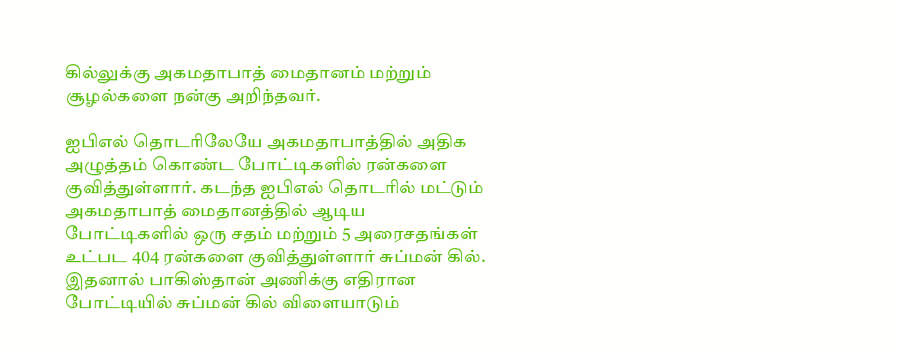கில்லுக்கு அகமதாபாத் மைதானம் மற்றும் சூழல்களை நன்கு அறிந்தவர்.

ஐபிஎல் தொடரிலேயே அகமதாபாத்தில் அதிக அழுத்தம் கொண்ட போட்டிகளில் ரன்களை குவித்துள்ளார். கடந்த ஐபிஎல் தொடரில் மட்டும் அகமதாபாத் மைதானத்தில் ஆடிய போட்டிகளில் ஒரு சதம் மற்றும் 5 அரைசதங்கள் உட்பட 404 ரன்களை குவித்துள்ளார் சுப்மன் கில். இதனால் பாகிஸ்தான் அணிக்கு எதிரான போட்டியில் சுப்மன் கில் விளையாடும்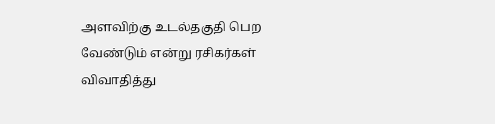அளவிற்கு உடல்தகுதி பெற வேண்டும் என்று ரசிகர்கள் விவாதித்து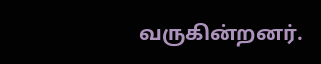வருகின்றனர்.